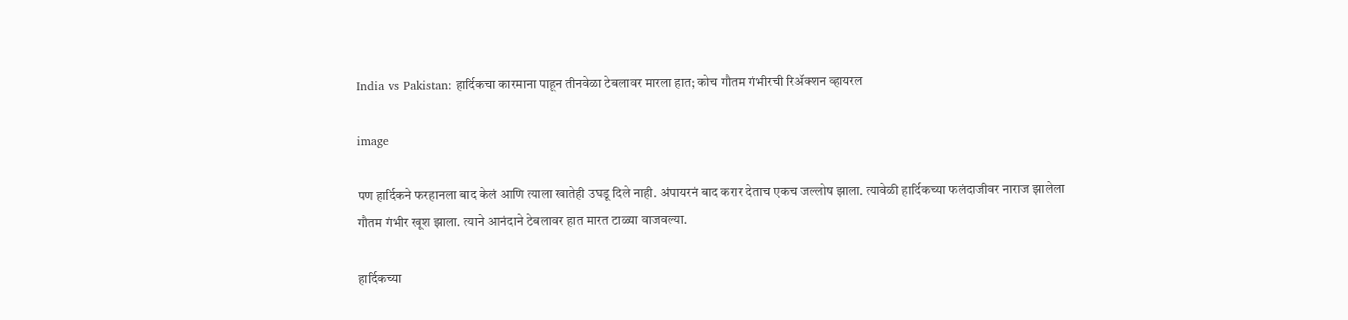India vs Pakistan: हार्दिकचा कारमाना पाहून तीनवेळा टेबलावर मारला हात; कोच गौतम गंभीरची रिॲक्शन व्हायरल

image

पण हार्दिकने फरहानला बाद केलं आणि त्याला खातेही उघडू दिले नाही. अंपायरनं बाद करार देताच एकच जल्लोष झाला. त्यावेळी हार्दिकच्या फलंदाजीवर नाराज झालेला गौतम गंभीर खूश झाला. त्याने आनंदाने टेबलावर हात मारत टाळ्या वाजवल्या.

हार्दिकच्या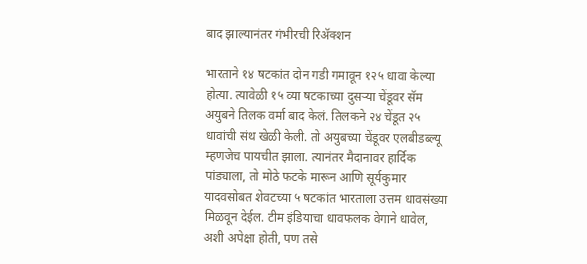बाद झाल्यानंतर गंभीरची रिॲक्शन

भारताने १४ षटकांत दोन गडी गमावून १२५ धावा केल्या होत्या. त्यावेळी १५ व्या षटकाच्या दुसऱ्या चेंडूवर सॅम अयुबने तिलक वर्मा बाद केलं. तिलकने २४ चेंडूत २५ धावांची संथ खेळी केली. तो अयुबच्या चेंडूवर एलबीडब्ल्यू म्हणजेच पायचीत झाला. त्यानंतर मैदानावर हार्दिक पांड्याला, तो मोठे फटके मारून आणि सूर्यकुमार यादवसोबत शेवटच्या ५ षटकांत भारताला उत्तम धावसंख्या मिळवून देईल. टीम इंडियाचा धावफलक वेगाने धावेल, अशी अपेक्षा होती, पण तसे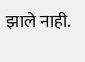झाले नाही.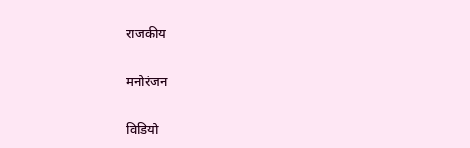राजकीय

मनोरंजन

विडियो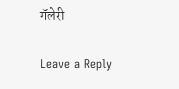गॅलेरी

Leave a Reply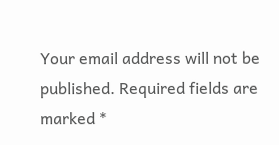Your email address will not be published. Required fields are marked *